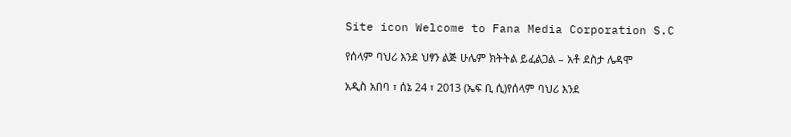Site icon Welcome to Fana Media Corporation S.C

የሰላም ባህሪ እንደ ህፃን ልጅ ሁሌም ክትትል ይፈልጋል – አቶ ደስታ ሌዳሞ

አዲስ አበባ ፣ ሰኔ 24 ፣ 2013 (ኤፍ ቢ ሲ)የሰላም ባህሪ እንደ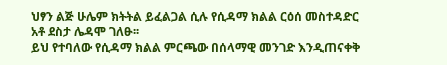ህፃን ልጅ ሁሌም ክትትል ይፈልጋል ሲሉ የሲዳማ ክልል ርዕሰ መስተዳድር አቶ ደስታ ሌዳሞ ገለፁ፡፡
ይህ የተባለው የሲዳማ ክልል ምርጫው በሰላማዊ መንገድ እንዲጠናቀቅ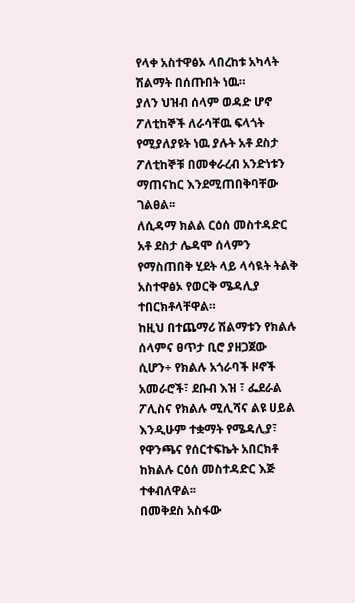የላቀ አስተዋፅኦ ላበረከቱ አካላት ሽልማት በሰጡበት ነዉ።
ያለን ህዝብ ሰላም ወዳድ ሆኖ ፖለቲከኞች ለራሳቸዉ ፍላጎት የሚያለያዩት ነዉ ያሉት አቶ ደስታ ፖለቲከኞቹ በመቀራረብ አንድነቱን ማጠናከር እንደሚጠበቅባቸው ገልፀል፡፡
ለሲዳማ ክልል ርዕሰ መስተዳድር አቶ ደስታ ሌዳሞ ሰላምን የማስጠበቅ ሂደት ላይ ላሳዪት ትልቅ አስተዋፅኦ የወርቅ ሜዳሊያ ተበርክቶላቸዋል።
ከዚህ በተጨማሪ ሽልማቱን የክልሉ ሰላምና ፀጥታ ቢሮ ያዘጋጀው ሲሆን÷ የክልሉ አጎራባች ዞኖች አመራሮች፣ ደቡብ እዝ ፣ ፌደራል ፖሊስና የክልሉ ሚሊሻና ልዩ ሀይል እንዲሁም ተቋማት የሜዳሊያ፣ የዋንጫና የሰርተፍኬት አበርክቶ ከክልሉ ርዕሰ መስተዳድር እጅ ተቀብለዋል፡፡
በመቅደስ አስፋው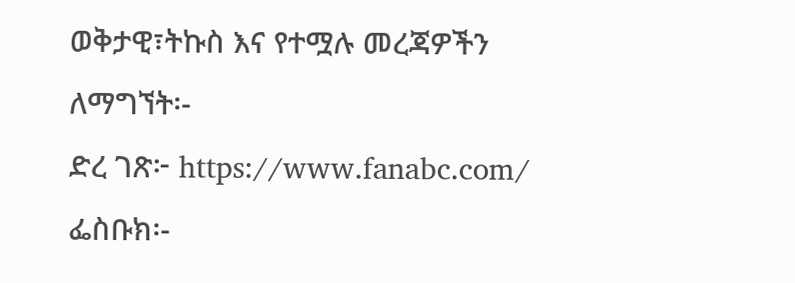ወቅታዊ፣ትኩስ እና የተሟሉ መረጃዎችን ለማግኘት፡-
ድረ ገጽ፦ https://www.fanabc.com/
ፌስቡክ፡-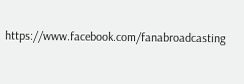https://www.facebook.com/fanabroadcasting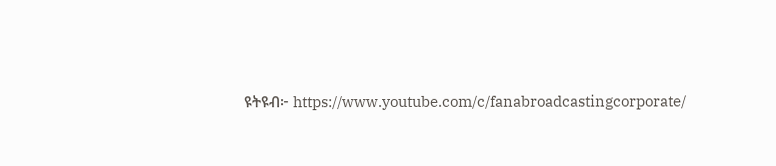ዩትዩብ፦ https://www.youtube.com/c/fanabroadcastingcorporate/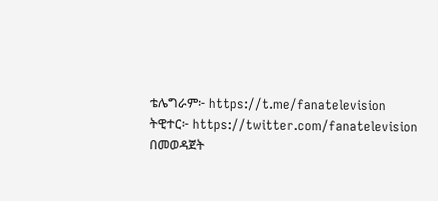ቴሌግራም፦ https://t.me/fanatelevision
ትዊተር፦ https://twitter.com/fanatelevision በመወዳጀት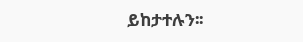ይከታተሉን፡፡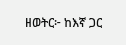ዘወትር፦ ከእኛ ጋር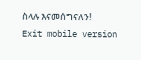ስላሉ እናመሰግናለን!
Exit mobile version